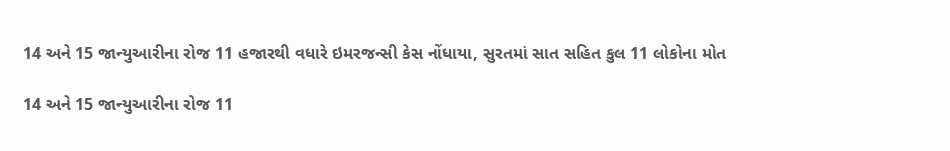14 અને 15 જાન્યુઆરીના રોજ 11 હજારથી વધારે ઇમરજન્સી કેસ નોંધાયા, સુરતમાં સાત સહિત કુલ 11 લોકોના મોત

14 અને 15 જાન્યુઆરીના રોજ 11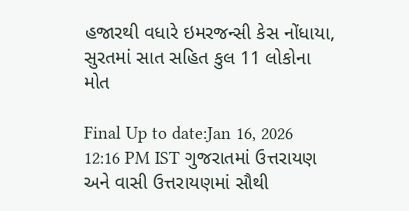હજારથી વધારે ઇમરજન્સી કેસ નોંધાયા, સુરતમાં સાત સહિત કુલ 11 લોકોના મોત

Final Up to date:Jan 16, 2026 12:16 PM IST ગુજરાતમાં ઉત્તરાયણ અને વાસી ઉત્તરાયણમાં સૌથી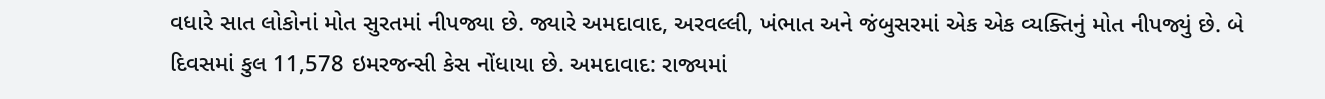વધારે સાત લોકોનાં મોત સુરતમાં નીપજ્યા છે. જ્યારે અમદાવાદ, અરવલ્લી, ખંભાત અને જંબુસરમાં એક એક વ્યક્તિનું મોત નીપજ્યું છે. બે દિવસમાં કુલ 11,578 ઇમરજન્સી કેસ નોંધાયા છે. અમદાવાદ: રાજ્યમાં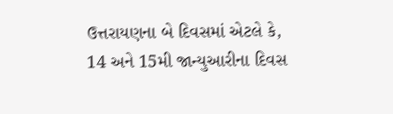ઉત્તરાયણના બે દિવસમાં એટલે કે, 14 અને 15મી જાન્યુઆરીના દિવસ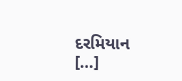દરમિયાન […]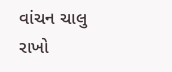વાંચન ચાલુ રાખો